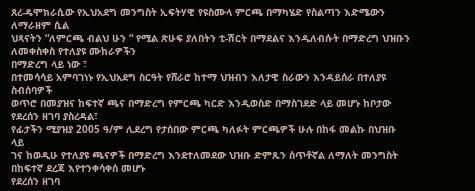ጸረ-ዴሞክራሲው የኢህአደግ መንግስት ኢፍትሃዊ የዩስሙላ ምርጫ በማካሄድ የስልጣን እድሜውን ለማራዘም ሲል
ህጻናትን “ለምርጫ ብልህ ሁን “ የሚል ጽሁፍ ያለበትን ቲ-ሽርት በማደልና እንዲለብሱት በማድረግ ህዝቡን ለመቀስቀስ የተለያዩ ሙከራዎችን
በማድረግ ላይ ነው ፣
በተመሳሳይ አምባገነኑ የኢህአደግ ስርዓት የሸራሮ ከተማ ህዝብን እለታዊ ስራውን እንዳይሰራ በተለያዩ ስብሰባዎች
ወጥሮ በመያዝና ከፍተኛ ጫና በማድረግ የምርጫ ካርድ እንዲወስድ በማስገደድ ላይ መሆኑ ከቦታው የደረሰን ዘገባ ያስረዳል፣
የፊታችን ሚያዝያ 2005 ዓ/ም ሊደረግ የታሰበው ምርጫ ካለፉት ምርጫዎች ሁሉ በከፋ መልኩ በህዝቡ ላይ
ገና ከወዲሁ የተለያዩ ጫናዎች በማድረግ እንደተለመደው ህዝቡ ድምጹን ሰጥቶኛል ለማለት መንግስት በከፍተኛ ደረጃ እየተንቀሳቀሰ መሆኑ
የደረሰን ዘገባ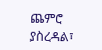ጨምሮ ያስረዳል፣